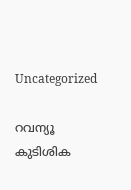Uncategorized

റവന്യൂ കുടിശിക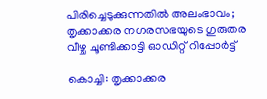പിരിച്ചെടുക്കുന്നതിൽ അലംഭാവം; തൃക്കാക്കര നഗരസഭയുടെ ഗുരുതര വീഴ്ച ചൂണ്ടിക്കാട്ടി ഓഡിറ്റ് റിപ്പോർട്ട്

കൊച്ചി: തൃക്കാക്കര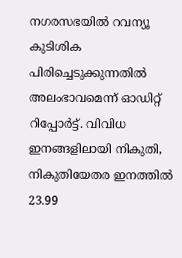നഗരസഭയിൽ റവന്യൂ കുടിശിക പിരിച്ചെടുക്കുന്നതിൽ അലംഭാവമെന്ന് ഓഡിറ്റ് റിപ്പോർട്ട്. വിവിധ ഇനങ്ങളിലായി നികുതി, നികുതിയേതര ഇനത്തിൽ 23.99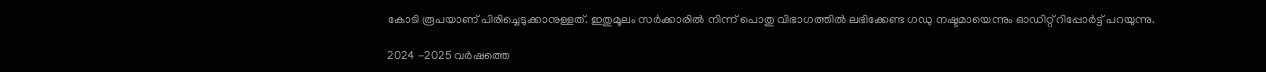കോടി രൂപയാണ് പിരിച്ചെടുക്കാനുള്ളത്. ഇതുമൂലം സർക്കാരിൽ നിന്ന് പൊതു വിഭാഗത്തിൽ ലഭിക്കേണ്ട ഗഡു നഷ്ടമായെന്നും ഓഡിറ്റ് റിപ്പോർട്ട് പറയുന്നു.

2024 -2025 വർഷത്തെ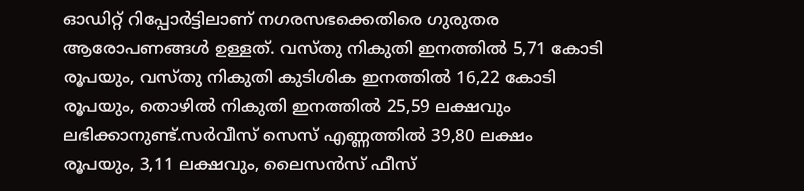ഓഡിറ്റ് റിപ്പോർട്ടിലാണ് നഗരസഭക്കെതിരെ ഗുരുതര ആരോപണങ്ങൾ ഉള്ളത്. വസ്തു നികുതി ഇനത്തിൽ 5,71 കോടി രൂപയും, വസ്തു നികുതി കുടിശിക ഇനത്തിൽ 16,22 കോടി രൂപയും, തൊഴിൽ നികുതി ഇനത്തിൽ 25,59 ലക്ഷവും ലഭിക്കാനുണ്ട്.സർവീസ് സെസ് എണ്ണത്തിൽ 39,80 ലക്ഷം രൂപയും, 3,11 ലക്ഷവും, ലൈസൻസ് ഫീസ്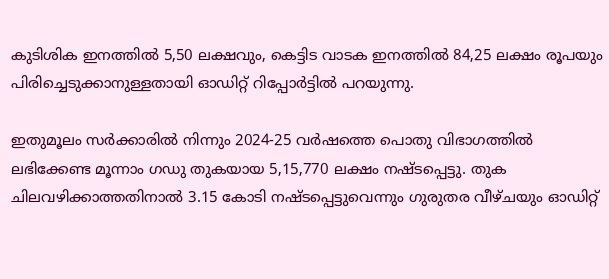കുടിശിക ഇനത്തിൽ 5,50 ലക്ഷവും, കെട്ടിട വാടക ഇനത്തിൽ 84,25 ലക്ഷം രൂപയും പിരിച്ചെടുക്കാനുള്ളതായി ഓഡിറ്റ് റിപ്പോർട്ടിൽ പറയുന്നു.

ഇതുമൂലം സർക്കാരിൽ നിന്നും 2024-25 വർഷത്തെ പൊതു വിഭാഗത്തിൽ ലഭിക്കേണ്ട മൂന്നാം ഗഡു തുകയായ 5,15,770 ലക്ഷം നഷ്ടപ്പെട്ടു. തുക ചിലവഴിക്കാത്തതിനാൽ 3.15 കോടി നഷ്ടപ്പെട്ടുവെന്നും ഗുരുതര വീഴ്ചയും ഓഡിറ്റ്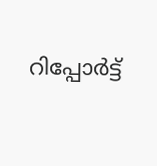റിപ്പോർട്ട്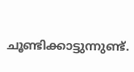ചൂണ്ടിക്കാട്ടുന്നുണ്ട്.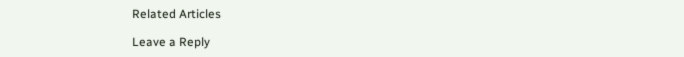Related Articles

Leave a Reply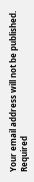Your email address will not be published. Required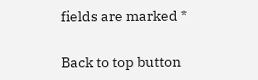fields are marked *

Back to top button